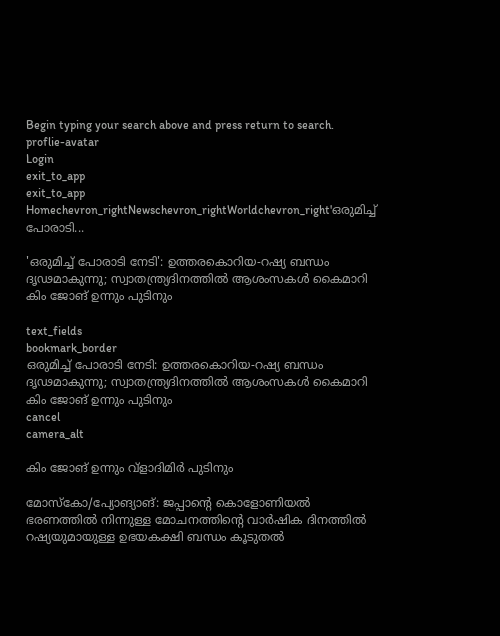Begin typing your search above and press return to search.
proflie-avatar
Login
exit_to_app
exit_to_app
Homechevron_rightNewschevron_rightWorldchevron_right'ഒരുമിച്ച് പോരാടി...

'ഒരുമിച്ച് പോരാടി നേടി': ഉത്തരകൊറിയ-റഷ്യ ബന്ധം ദൃഢമാകുന്നു; സ്വാതന്ത്ര്യദിനത്തിൽ ആശംസകൾ കൈമാറി കിം ജോങ് ഉന്നും പുടിനും

text_fields
bookmark_border
ഒരുമിച്ച് പോരാടി നേടി: ഉത്തരകൊറിയ-റഷ്യ ബന്ധം ദൃഢമാകുന്നു; സ്വാതന്ത്ര്യദിനത്തിൽ ആശംസകൾ കൈമാറി കിം ജോങ് ഉന്നും പുടിനും
cancel
camera_alt

കിം ജോങ് ഉന്നും വ്‌ളാദിമിർ പുടിനും

മോസ്കോ/പ്യോങ്യാങ്: ജപ്പാന്റെ കൊളോണിയൽ ഭരണത്തിൽ നിന്നുള്ള മോചനത്തിന്റെ വാർഷിക ദിനത്തിൽ റഷ്യയുമായുള്ള ഉഭയകക്ഷി ബന്ധം കൂടുതൽ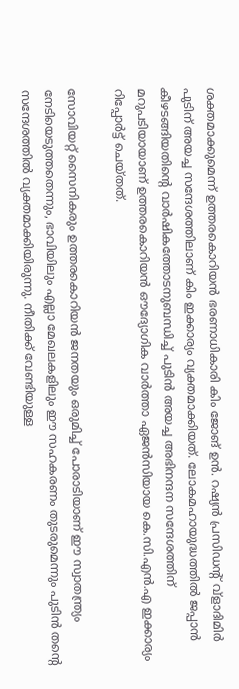ശക്തമാക്കുമെന്ന് ഉത്തരകൊറിയൻ ഭരണാധികാരി കിം ജോങ് ഉൻ. റഷ്യൻ പ്രസിഡന്റ് വ്‌ളാദിമിർ പുടിന് അയച്ച സന്ദേശത്തിലാണ് കിം ഇക്കാര്യം വ്യക്തമാക്കിയത്. ലോകമഹായുദ്ധത്തിൽ ജപ്പാൻ കീഴടങ്ങിയതിന്റെ വാർഷികത്തോടനുബന്ധിച്ച് പുടിൻ അയച്ച അഭിനന്ദന സന്ദേശത്തിന് മറുപടിയായാണ് ഉത്തരകൊറിയൻ ഔദ്യോഗിക വാർത്താ ഏജൻസിയായ കെ.സി.എൻ.എ ഇക്കാര്യം റിപ്പോർട്ട് ചെയ്തത്.

സോവിയറ്റ് സൈനികരും ഉത്തരകൊറിയൻ ജനതയും ഒരുമിച്ച് പോരാടിയാണ് ഈ സ്വാതന്ത്ര്യം നേടിയെടുത്തതെന്നും, ഭാവിയിലും എല്ലാ മേഖലകളിലും ഈ സഹകരണം തുടരുമെന്നും പുടിൻ തന്റെ സന്ദേശത്തിൽ വ്യക്തമാക്കിയിരുന്നു. നീതിക്ക് വേണ്ടിയുള്ള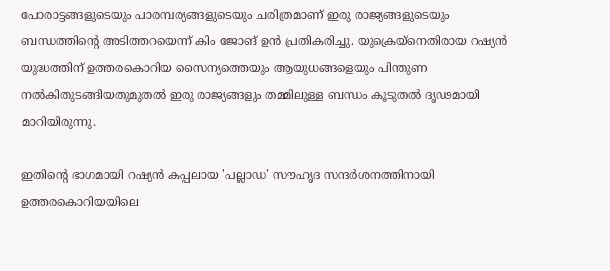പോരാട്ടങ്ങളുടെയും പാരമ്പര്യങ്ങളുടെയും ചരിത്രമാണ് ഇരു രാജ്യങ്ങളുടെയും ബന്ധത്തിന്റെ അടിത്തറയെന്ന് കിം ജോങ് ഉൻ പ്രതികരിച്ചു. യുക്രെയ്നെതിരായ റഷ്യൻ യുദ്ധത്തിന് ഉത്തരകൊറിയ സൈന്യത്തെയും ആയുധങ്ങളെയും പിന്തുണ നൽകിതുടങ്ങിയതുമുതൽ ഇരു രാജ്യങ്ങളും തമ്മിലുള്ള ബന്ധം കൂടുതൽ ദൃഢമായി മാറിയിരുന്നു.

ഇതിന്റെ ഭാഗമായി റഷ്യൻ കപ്പലായ 'പല്ലാഡ' സൗഹൃദ സന്ദർശനത്തിനായി ഉത്തരകൊറിയയിലെ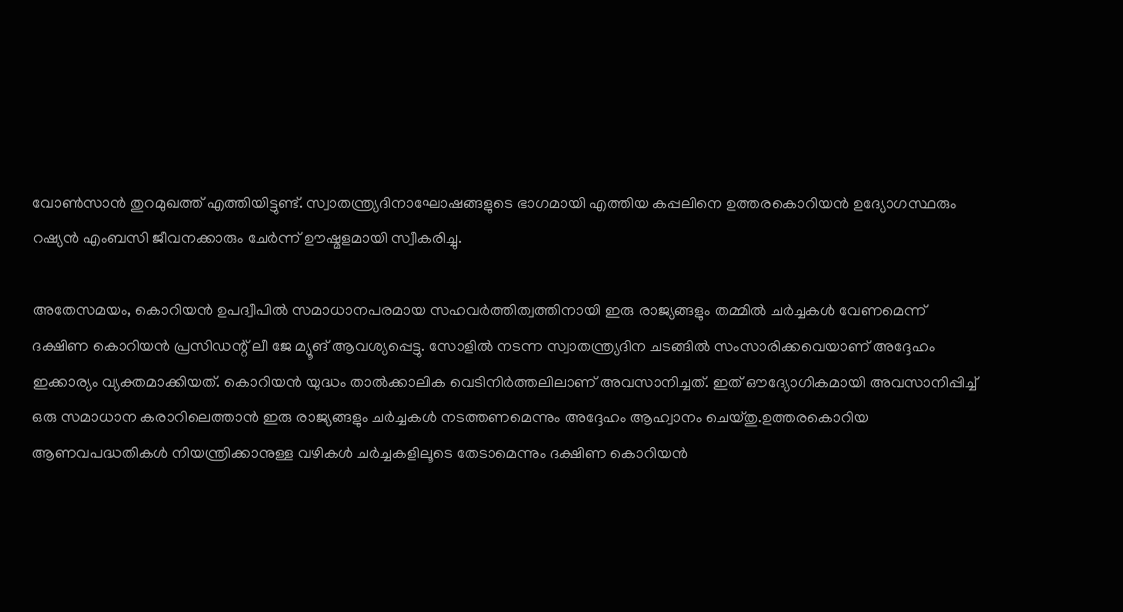വോൺസാൻ തുറമുഖത്ത് എത്തിയിട്ടുണ്ട്. സ്വാതന്ത്ര്യദിനാഘോഷങ്ങളുടെ ഭാഗമായി എത്തിയ കപ്പലിനെ ഉത്തരകൊറിയൻ ഉദ്യോഗസ്ഥരും റഷ്യൻ എംബസി ജീവനക്കാരും ചേർന്ന് ഊഷ്മളമായി സ്വീകരിച്ചു.

അതേസമയം, കൊറിയൻ ഉപദ്വീപിൽ സമാധാനപരമായ സഹവർത്തിത്വത്തിനായി ഇരു രാജ്യങ്ങളും തമ്മിൽ ചർച്ചകൾ വേണമെന്ന് ദക്ഷിണ കൊറിയൻ പ്രസിഡന്റ് ലീ ജേ മ്യൂങ് ആവശ്യപ്പെട്ടു. സോളിൽ നടന്ന സ്വാതന്ത്ര്യദിന ചടങ്ങിൽ സംസാരിക്കവെയാണ് അദ്ദേഹം ഇക്കാര്യം വ്യക്തമാക്കിയത്. കൊറിയൻ യുദ്ധം താൽക്കാലിക വെടിനിർത്തലിലാണ് അവസാനിച്ചത്. ഇത് ഔദ്യോഗികമായി അവസാനിപ്പിച്ച് ഒരു സമാധാന കരാറിലെത്താൻ ഇരു രാജ്യങ്ങളും ചർച്ചകൾ നടത്തണമെന്നും അദ്ദേഹം ആഹ്വാനം ചെയ്തു.ഉത്തരകൊറിയ ആണവപദ്ധതികൾ നിയന്ത്രിക്കാനുള്ള വഴികൾ ചർച്ചകളിലൂടെ തേടാമെന്നും ദക്ഷിണ കൊറിയൻ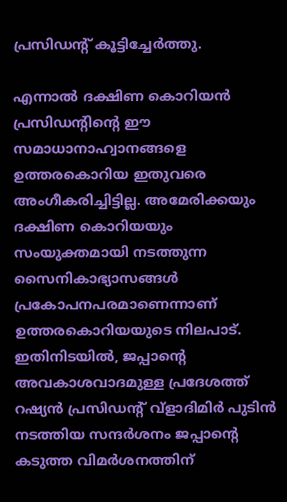പ്രസിഡന്റ് കൂട്ടിച്ചേർത്തു.

എന്നാൽ ദക്ഷിണ കൊറിയൻ പ്രസിഡന്റിന്റെ ഈ സമാധാനാഹ്വാനങ്ങളെ ഉത്തരകൊറിയ ഇതുവരെ അംഗീകരിച്ചിട്ടില്ല. അമേരിക്കയും ദക്ഷിണ കൊറിയയും സംയുക്തമായി നടത്തുന്ന സൈനികാഭ്യാസങ്ങൾ പ്രകോപനപരമാണെന്നാണ് ഉത്തരകൊറിയയുടെ നിലപാട്. ഇതിനിടയിൽ, ജപ്പാന്റെ അവകാശവാദമുള്ള പ്രദേശത്ത് റഷ്യൻ പ്രസിഡന്റ് വ്‌ളാദിമിർ പുടിൻ നടത്തിയ സന്ദർശനം ജപ്പാന്റെ കടുത്ത വിമർശനത്തിന്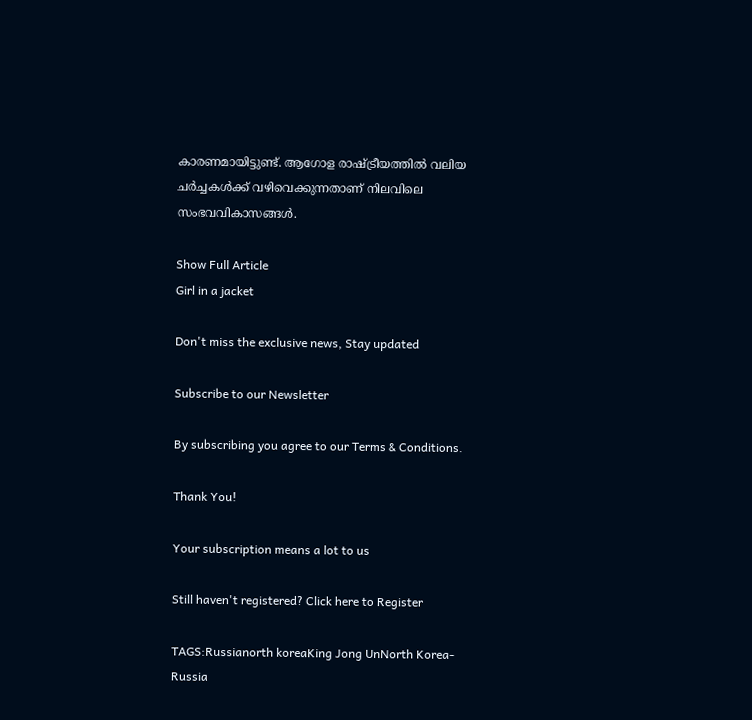കാരണമായിട്ടുണ്ട്. ആഗോള രാഷ്ട്രീയത്തിൽ വലിയ ചർച്ചകൾക്ക് വഴിവെക്കുന്നതാണ് നിലവിലെ സംഭവവികാസങ്ങൾ.

Show Full Article
Girl in a jacket

Don't miss the exclusive news, Stay updated

Subscribe to our Newsletter

By subscribing you agree to our Terms & Conditions.

Thank You!

Your subscription means a lot to us

Still haven't registered? Click here to Register

TAGS:Russianorth koreaKing Jong UnNorth Korea-Russia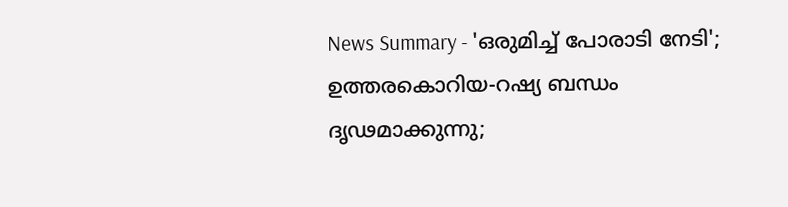News Summary - 'ഒരുമിച്ച് പോരാടി നേടി'; ഉത്തരകൊറിയ-റഷ്യ ബന്ധം ദൃഢമാക്കുന്നു;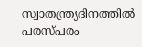സ്വാതന്ത്ര്യദിനത്തിൽ പരസ്പരം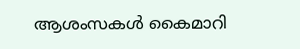ആശംസകൾ കൈമാറി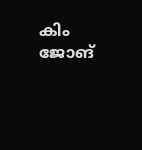കിം ജോങ്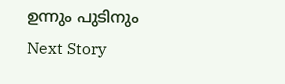ഉന്നും പുടിനും
Next Story